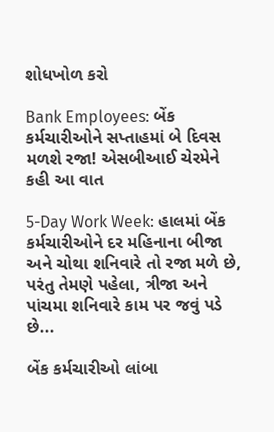શોધખોળ કરો

Bank Employees: બેંક કર્મચારીઓને સપ્તાહમાં બે દિવસ મળશે રજા! એસબીઆઈ ચેરમેને કહી આ વાત

5-Day Work Week: હાલમાં બેંક કર્મચારીઓને દર મહિનાના બીજા અને ચોથા શનિવારે તો રજા મળે છે, પરંતુ તેમણે પહેલા, ત્રીજા અને પાંચમા શનિવારે કામ પર જવું પડે છે...

બેંક કર્મચારીઓ લાંબા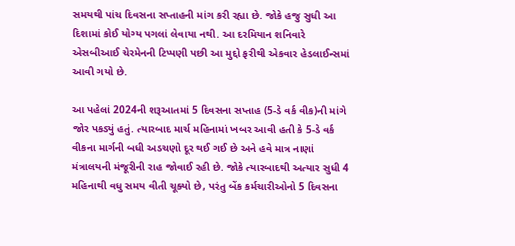સમયથી પાંચ દિવસના સપ્તાહની માંગ કરી રહ્યા છે. જોકે હજુ સુધી આ દિશામાં કોઈ યોગ્ય પગલાં લેવાયા નથી. આ દરમિયાન શનિવારે એસબીઆઈ ચેરમેનની ટિપ્પણી પછી આ મુદ્દો ફરીથી એકવાર હેડલાઈન્સમાં આવી ગયો છે.

આ પહેલાં 2024ની શરૂઆતમાં 5 દિવસના સપ્તાહ (5-ડે વર્ક વીક)ની માંગે જોર પકડ્યું હતું. ત્યારબાદ માર્ચ મહિનામાં ખબર આવી હતી કે 5-ડે વર્ક વીકના માર્ગની બધી અડચણો દૂર થઈ ગઈ છે અને હવે માત્ર નાણાં મંત્રાલયની મંજૂરીની રાહ જોવાઈ રહી છે. જોકે ત્યારબાદથી અત્યાર સુધી 4 મહિનાથી વધુ સમય વીતી ચૂક્યો છે, પરંતુ બેંક કર્મચારીઓનો 5 દિવસના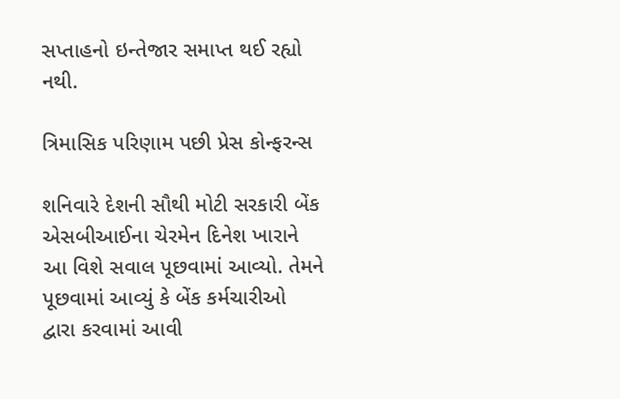સપ્તાહનો ઇન્તેજાર સમાપ્ત થઈ રહ્યો નથી.

ત્રિમાસિક પરિણામ પછી પ્રેસ કોન્ફરન્સ

શનિવારે દેશની સૌથી મોટી સરકારી બેંક એસબીઆઈના ચેરમેન દિનેશ ખારાને આ વિશે સવાલ પૂછવામાં આવ્યો. તેમને પૂછવામાં આવ્યું કે બેંક કર્મચારીઓ દ્વારા કરવામાં આવી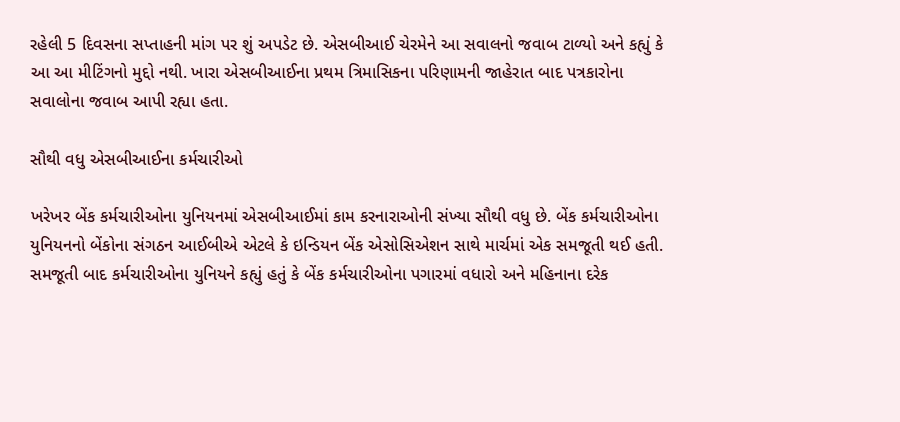રહેલી 5 દિવસના સપ્તાહની માંગ પર શું અપડેટ છે. એસબીઆઈ ચેરમેને આ સવાલનો જવાબ ટાળ્યો અને કહ્યું કે આ આ મીટિંગનો મુદ્દો નથી. ખારા એસબીઆઈના પ્રથમ ત્રિમાસિકના પરિણામની જાહેરાત બાદ પત્રકારોના સવાલોના જવાબ આપી રહ્યા હતા.

સૌથી વધુ એસબીઆઈના કર્મચારીઓ

ખરેખર બેંક કર્મચારીઓના યુનિયનમાં એસબીઆઈમાં કામ કરનારાઓની સંખ્યા સૌથી વધુ છે. બેંક કર્મચારીઓના યુનિયનનો બેંકોના સંગઠન આઈબીએ એટલે કે ઇન્ડિયન બેંક એસોસિએશન સાથે માર્ચમાં એક સમજૂતી થઈ હતી. સમજૂતી બાદ કર્મચારીઓના યુનિયને કહ્યું હતું કે બેંક કર્મચારીઓના પગારમાં વધારો અને મહિનાના દરેક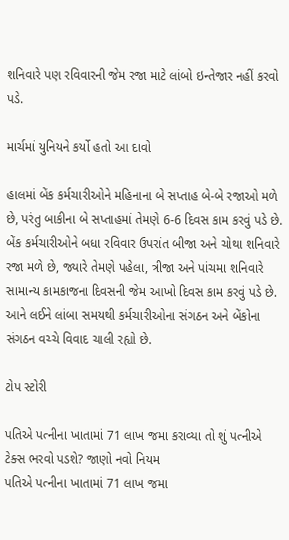શનિવારે પણ રવિવારની જેમ રજા માટે લાંબો ઇન્તેજાર નહીં કરવો પડે.

માર્ચમાં યુનિયને કર્યો હતો આ દાવો

હાલમાં બેંક કર્મચારીઓને મહિનાના બે સપ્તાહ બે-બે રજાઓ મળે છે, પરંતુ બાકીના બે સપ્તાહમાં તેમણે 6-6 દિવસ કામ કરવું પડે છે. બેંક કર્મચારીઓને બધા રવિવાર ઉપરાંત બીજા અને ચોથા શનિવારે રજા મળે છે, જ્યારે તેમણે પહેલા, ત્રીજા અને પાંચમા શનિવારે સામાન્ય કામકાજના દિવસની જેમ આખો દિવસ કામ કરવું પડે છે. આને લઈને લાંબા સમયથી કર્મચારીઓના સંગઠન અને બેંકોના સંગઠન વચ્ચે વિવાદ ચાલી રહ્યો છે.

ટોપ સ્ટોરી

પતિએ પત્નીના ખાતામાં 71 લાખ જમા કરાવ્યા તો શું પત્નીએ ટેક્સ ભરવો પડશે? જાણો નવો નિયમ
પતિએ પત્નીના ખાતામાં 71 લાખ જમા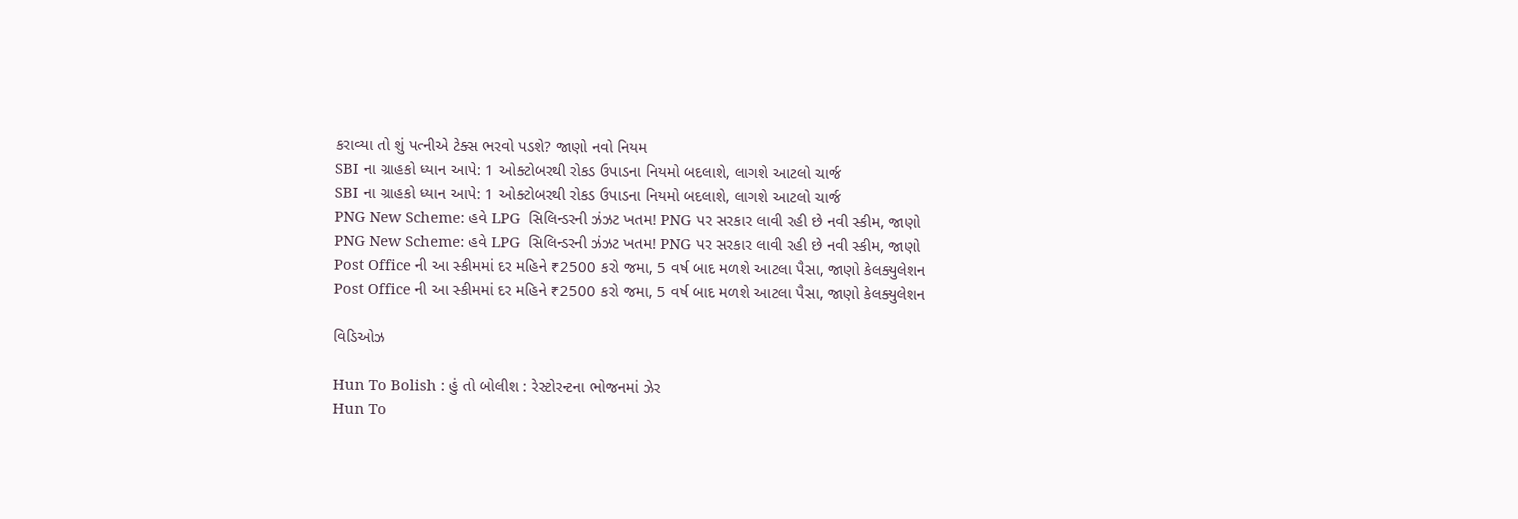કરાવ્યા તો શું પત્નીએ ટેક્સ ભરવો પડશે? જાણો નવો નિયમ
SBI ના ગ્રાહકો ધ્યાન આપે: 1 ઓક્ટોબરથી રોકડ ઉપાડના નિયમો બદલાશે, લાગશે આટલો ચાર્જ
SBI ના ગ્રાહકો ધ્યાન આપે: 1 ઓક્ટોબરથી રોકડ ઉપાડના નિયમો બદલાશે, લાગશે આટલો ચાર્જ
PNG New Scheme: હવે LPG  સિલિન્ડરની ઝંઝટ ખતમ! PNG પર સરકાર લાવી રહી છે નવી સ્કીમ, જાણો
PNG New Scheme: હવે LPG  સિલિન્ડરની ઝંઝટ ખતમ! PNG પર સરકાર લાવી રહી છે નવી સ્કીમ, જાણો
Post Office ની આ સ્કીમમાં દર મહિને ₹2500 કરો જમા, 5 વર્ષ બાદ મળશે આટલા પૈસા, જાણો કેલક્યુલેશન
Post Office ની આ સ્કીમમાં દર મહિને ₹2500 કરો જમા, 5 વર્ષ બાદ મળશે આટલા પૈસા, જાણો કેલક્યુલેશન

વિડિઓઝ

Hun To Bolish : હું તો બોલીશ : રેસ્ટોરન્ટના ભોજનમાં ઝેર
Hun To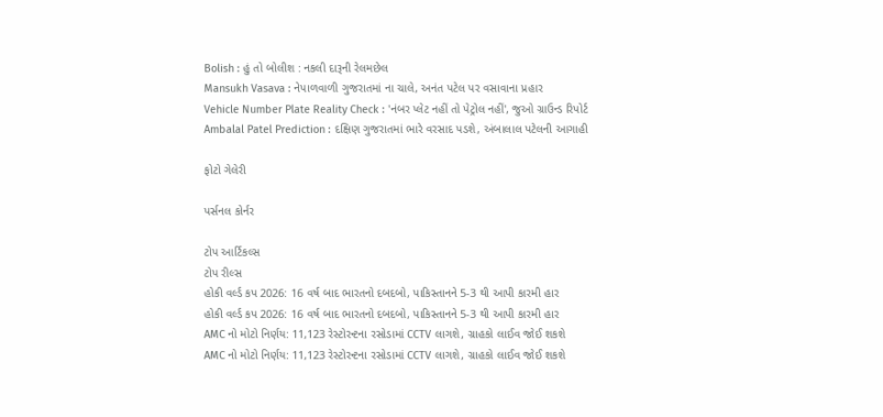Bolish : હું તો બોલીશ : નકલી દારૂની રેલમછેલ
Mansukh Vasava : નેપાળવાળી ગુજરાતમાં ના ચાલે, અનંત પટેલ પર વસાવાના પ્રહાર
Vehicle Number Plate Reality Check : 'નંબર પ્લેટ નહીં તો પેટ્રોલ નહીં', જુઓ ગ્રાઉન્ડ રિપોર્ટ
Ambalal Patel Prediction : દક્ષિણ ગુજરાતમાં ભારે વરસાદ પડશે, અંબાલાલ પટેલની આગાહી

ફોટો ગેલેરી

પર્સનલ કોર્નર

ટોપ આર્ટિકલ્સ
ટોપ રીલ્સ
હોકી વર્લ્ડ કપ 2026: 16 વર્ષ બાદ ભારતનો દબદબો, પાકિસ્તાનને 5-3 થી આપી કારમી હાર
હોકી વર્લ્ડ કપ 2026: 16 વર્ષ બાદ ભારતનો દબદબો, પાકિસ્તાનને 5-3 થી આપી કારમી હાર
AMC નો મોટો નિર્ણય: 11,123 રેસ્ટોરન્ટના રસોડામાં CCTV લાગશે, ગ્રાહકો લાઈવ જોઈ શકશે
AMC નો મોટો નિર્ણય: 11,123 રેસ્ટોરન્ટના રસોડામાં CCTV લાગશે, ગ્રાહકો લાઈવ જોઈ શકશે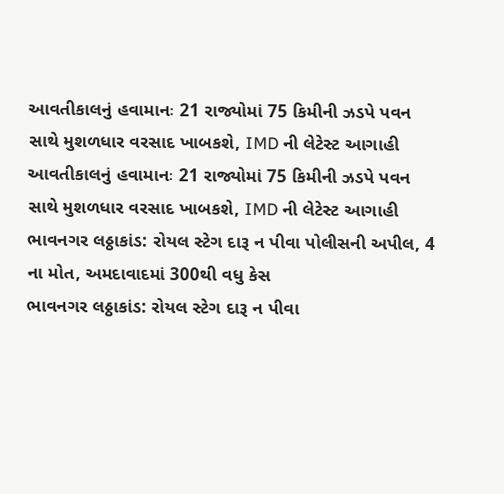આવતીકાલનું હવામાનઃ 21 રાજ્યોમાં 75 કિમીની ઝડપે પવન સાથે મુશળધાર વરસાદ ખાબકશે, IMD ની લેટેસ્ટ આગાહી
આવતીકાલનું હવામાનઃ 21 રાજ્યોમાં 75 કિમીની ઝડપે પવન સાથે મુશળધાર વરસાદ ખાબકશે, IMD ની લેટેસ્ટ આગાહી
ભાવનગર લઠ્ઠાકાંડ: રોયલ સ્ટેગ દારૂ ન પીવા પોલીસની અપીલ, 4 ના મોત, અમદાવાદમાં 300થી વધુ કેસ
ભાવનગર લઠ્ઠાકાંડ: રોયલ સ્ટેગ દારૂ ન પીવા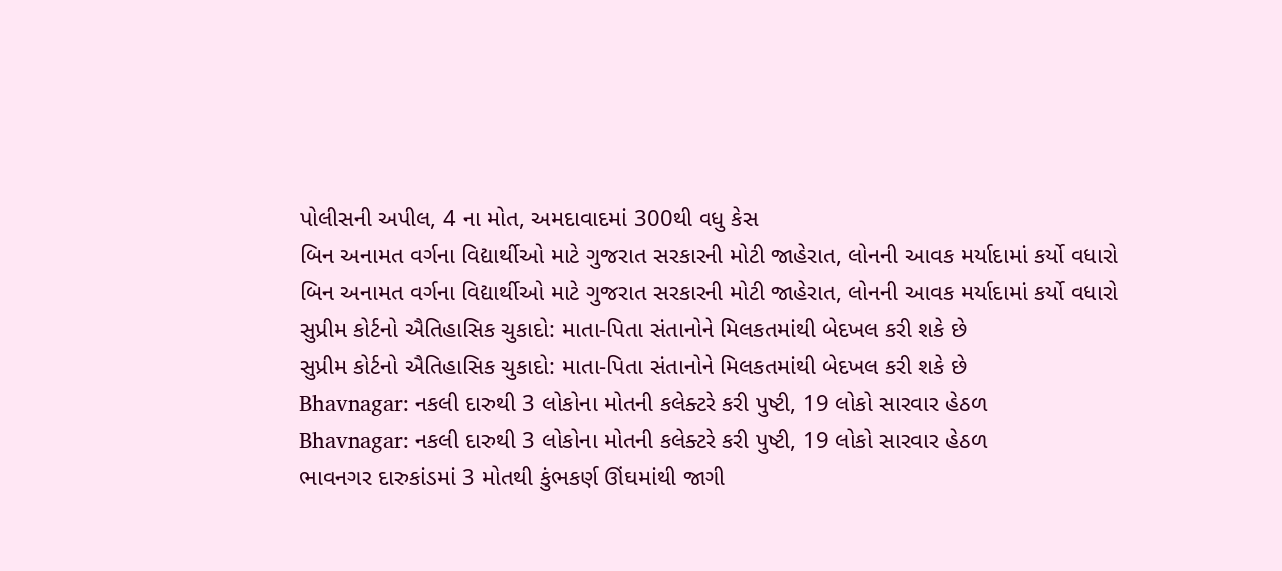પોલીસની અપીલ, 4 ના મોત, અમદાવાદમાં 300થી વધુ કેસ
બિન અનામત વર્ગના વિદ્યાર્થીઓ માટે ગુજરાત સરકારની મોટી જાહેરાત, લોનની આવક મર્યાદામાં કર્યો વધારો
બિન અનામત વર્ગના વિદ્યાર્થીઓ માટે ગુજરાત સરકારની મોટી જાહેરાત, લોનની આવક મર્યાદામાં કર્યો વધારો
સુપ્રીમ કોર્ટનો ઐતિહાસિક ચુકાદો: માતા-પિતા સંતાનોને મિલકતમાંથી બેદખલ કરી શકે છે
સુપ્રીમ કોર્ટનો ઐતિહાસિક ચુકાદો: માતા-પિતા સંતાનોને મિલકતમાંથી બેદખલ કરી શકે છે
Bhavnagar: નકલી દારુથી 3 લોકોના મોતની કલેક્ટરે કરી પુષ્ટી, 19 લોકો સારવાર હેઠળ
Bhavnagar: નકલી દારુથી 3 લોકોના મોતની કલેક્ટરે કરી પુષ્ટી, 19 લોકો સારવાર હેઠળ
ભાવનગર દારુકાંડમાં 3 મોતથી કુંભકર્ણ ઊંઘમાંથી જાગી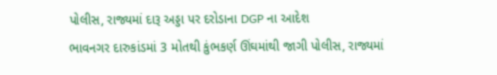પોલીસ, રાજ્યમાં દારૂ અડ્ડા પર દરોડાના DGP ના આદેશ
ભાવનગર દારુકાંડમાં 3 મોતથી કુંભકર્ણ ઊંઘમાંથી જાગી પોલીસ, રાજ્યમાં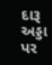દારૂ અડ્ડા પર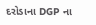દરોડાના DGP ના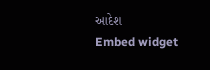આદેશ
Embed widget